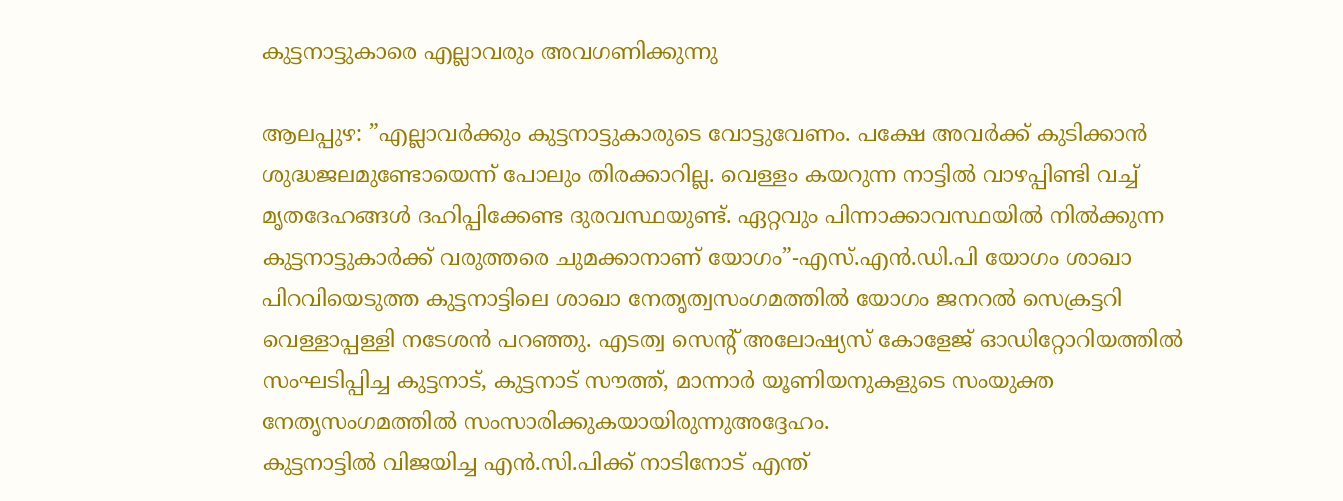കുട്ടനാട്ടുകാരെ എല്ലാവരും അവഗണിക്കുന്നു

ആലപ്പുഴ: ”എല്ലാവര്‍ക്കും കുട്ടനാട്ടുകാരുടെ വോട്ടുവേണം. പക്ഷേ അവര്‍ക്ക് കുടിക്കാന്‍ ശുദ്ധജലമുണ്ടോയെന്ന് പോലും തിരക്കാറില്ല. വെള്ളം കയറുന്ന നാട്ടില്‍ വാഴപ്പിണ്ടി വച്ച് മൃതദേഹങ്ങള്‍ ദഹിപ്പിക്കേണ്ട ദുരവസ്ഥയുണ്ട്. ഏറ്റവും പിന്നാക്കാവസ്ഥയില്‍ നില്‍ക്കുന്ന കുട്ടനാട്ടുകാര്‍ക്ക് വരുത്തരെ ചുമക്കാനാണ് യോഗം”-എസ്.എന്‍.ഡി.പി യോഗം ശാഖാ പിറവിയെടുത്ത കുട്ടനാട്ടിലെ ശാഖാ നേതൃത്വസംഗമത്തില്‍ യോഗം ജനറല്‍ സെക്രട്ടറി വെള്ളാപ്പള്ളി നടേശന്‍ പറഞ്ഞു. എടത്വ സെന്റ് അലോഷ്യസ് കോളേജ് ഓഡിറ്റോറിയത്തില്‍ സംഘടിപ്പിച്ച കുട്ടനാട്, കുട്ടനാട് സൗത്ത്, മാന്നാര്‍ യൂണിയനുകളുടെ സംയുക്ത നേതൃസംഗമത്തിൽ സംസാരിക്കുകയായിരുന്നുഅദ്ദേഹം.
കുട്ടനാട്ടില്‍ വിജയിച്ച എന്‍.സി.പിക്ക് നാടിനോട് എന്ത്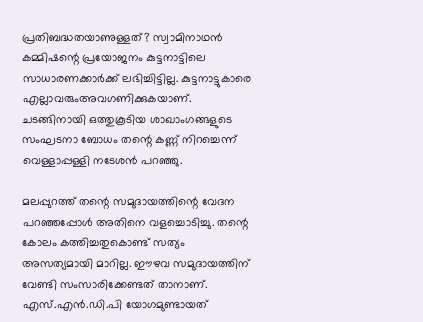പ്രതിബദ്ധതയാണുള്ളത്? സ്വാമിനാഥന്‍ കമ്മിഷന്റെ പ്രയോജനം കുട്ടനാട്ടിലെ സാധാരണക്കാര്‍ക്ക് ലഭിച്ചിട്ടില്ല. കുട്ടനാട്ടുകാരെ എല്ലാവരുംഅവഗണിക്കുകയാണ്. ചടങ്ങിനായി ഒത്തുകൂടിയ ശാഖാംഗങ്ങളുടെ സംഘടനാ ബോധം തന്റെ കണ്ണ് നിറച്ചെന്ന് വെള്ളാപ്പള്ളി നടേശന്‍ പറഞ്ഞു.

മലപ്പുറത്ത് തന്റെ സമുദായത്തിന്റെ വേദന പറഞ്ഞപ്പോള്‍ അതിനെ വളച്ചൊടിച്ചു. തന്റെ കോലം കത്തിച്ചതുകൊണ്ട് സത്യം അസത്യമായി മാറില്ല. ഈഴവ സമുദായത്തിന് വേണ്ടി സംസാരിക്കേണ്ടത് താനാണ്. എസ്.എന്‍.ഡി.പി യോഗമുണ്ടായത്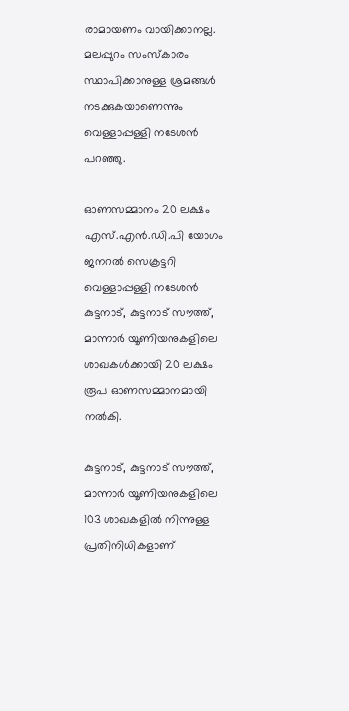രാമായണം വായിക്കാനല്ല. മലപ്പുറം സംസ്‌കാരം സ്ഥാപിക്കാനുള്ള ശ്രമങ്ങള്‍ നടക്കുകയാണെന്നും വെള്ളാപ്പള്ളി നടേശന്‍ പറഞ്ഞു.

ഓണസമ്മാനം 20 ലക്ഷം
എസ്.എന്‍.ഡി.പി യോഗം ജനറല്‍ സെക്രട്ടറി വെള്ളാപ്പള്ളി നടേശന്‍ കുട്ടനാട്, കുട്ടനാട് സൗത്ത്, മാന്നാര്‍ യൂണിയനുകളിലെ ശാഖകള്‍ക്കായി 20 ലക്ഷം രൂപ ഓണസമ്മാനമായി നല്‍കി.

കുട്ടനാട്, കുട്ടനാട് സൗത്ത്, മാന്നാര്‍ യൂണിയനുകളിലെ 103 ശാഖകളില്‍ നിന്നുള്ള പ്രതിനിധികളാണ്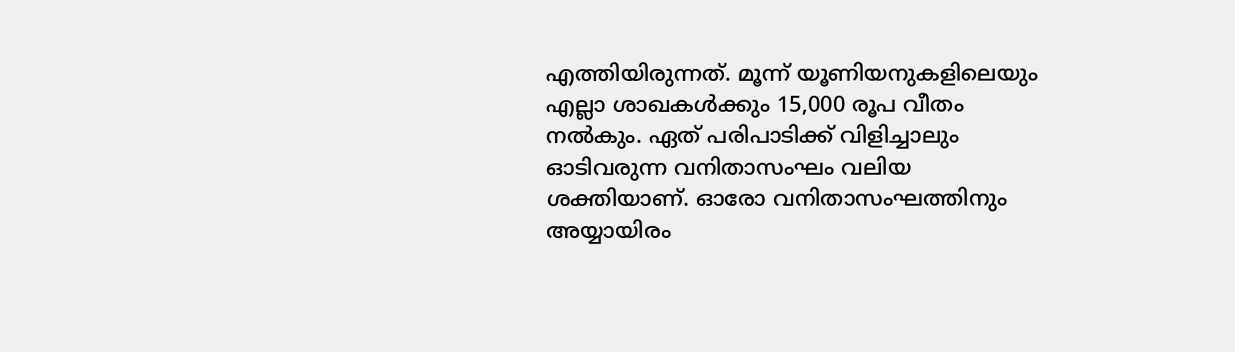എത്തിയിരുന്നത്. മൂന്ന് യൂണിയനുകളിലെയും എല്ലാ ശാഖകള്‍ക്കും 15,000 രൂപ വീതം നല്‍കും. ഏത് പരിപാടിക്ക് വിളിച്ചാലും ഓടിവരുന്ന വനിതാസംഘം വലിയ ശക്തിയാണ്. ഓരോ വനിതാസംഘത്തിനും അയ്യായിരം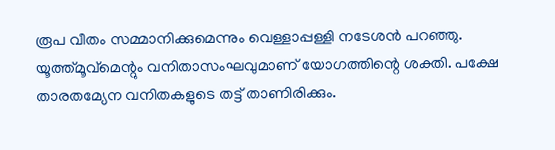രൂപ വീതം സമ്മാനിക്കുമെന്നും വെള്ളാപ്പള്ളി നടേശന്‍ പറഞ്ഞു. യൂത്ത്മൂവ്‌മെന്റും വനിതാസംഘവുമാണ് യോഗത്തിന്റെ ശക്തി. പക്ഷേ താരതമ്യേന വനിതകളുടെ തട്ട് താണിരിക്കും.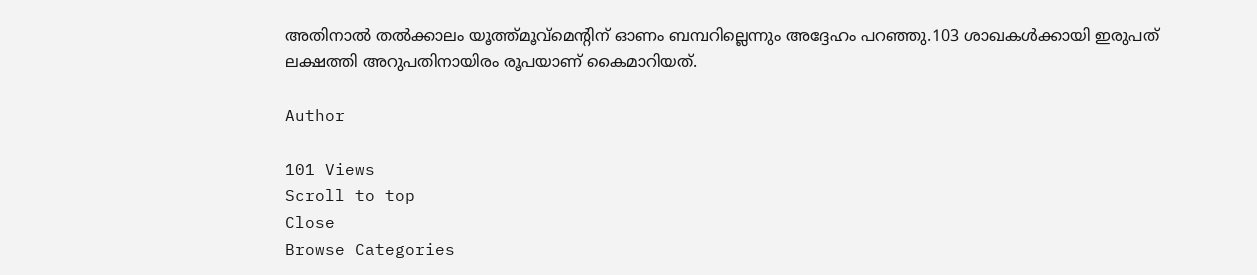അതിനാല്‍ തല്‍ക്കാലം യൂത്ത്മൂവ്‌മെന്റിന് ഓണം ബമ്പറില്ലെന്നും അദ്ദേഹം പറഞ്ഞു.103 ശാഖകള്‍ക്കായി ഇരുപത് ലക്ഷത്തി അറുപതിനായിരം രൂപയാണ് കൈമാറിയത്.

Author

101 Views
Scroll to top
Close
Browse Categories